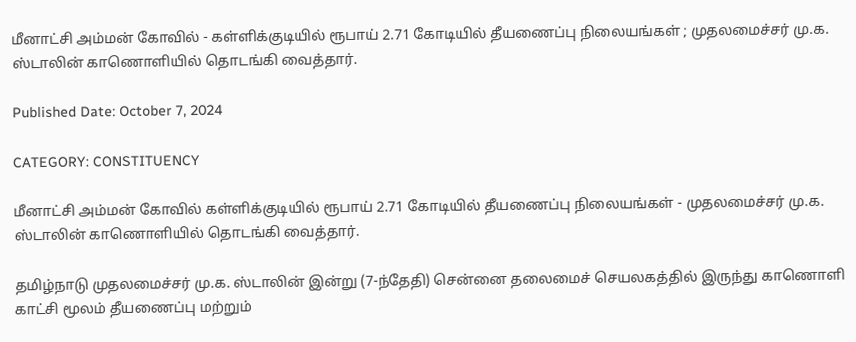மீனாட்சி அம்மன் கோவில் - கள்ளிக்குடியில் ரூபாய் 2.71 கோடியில் தீயணைப்பு நிலையங்கள் ; முதலமைச்சர் மு.க. ஸ்டாலின் காணொளியில் தொடங்கி வைத்தார்.

Published Date: October 7, 2024

CATEGORY: CONSTITUENCY

மீனாட்சி அம்மன் கோவில் கள்ளிக்குடியில் ரூபாய் 2.71 கோடியில் தீயணைப்பு நிலையங்கள் - முதலமைச்சர் மு.க. ஸ்டாலின் காணொளியில் தொடங்கி வைத்தார்.

தமிழ்நாடு முதலமைச்சர் மு.க. ஸ்டாலின் இன்று (7-ந்தேதி) சென்னை தலைமைச் செயலகத்தில் இருந்து காணொளி காட்சி மூலம் தீயணைப்பு மற்றும்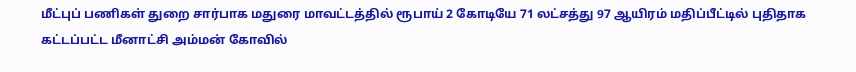மீட்புப் பணிகள் துறை சார்பாக மதுரை மாவட்டத்தில் ரூபாய் 2 கோடியே 71 லட்சத்து 97 ஆயிரம் மதிப்பீட்டில் புதிதாக கட்டப்பட்ட மீனாட்சி அம்மன் கோவில்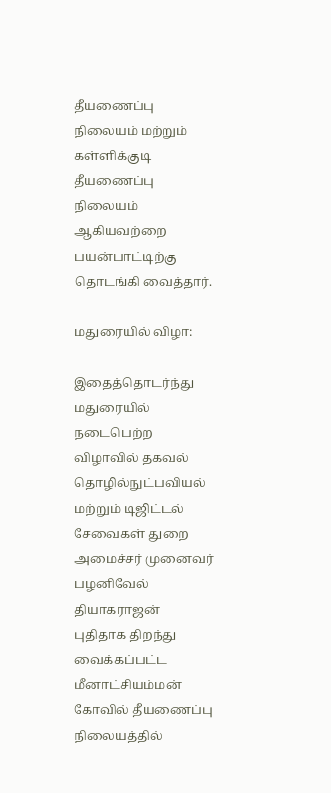தீயணைப்பு நிலையம் மற்றும் கள்ளிக்குடி தீயணைப்பு நிலையம் ஆகியவற்றை பயன்பாட்டிற்கு தொடங்கி வைத்தார்.

மதுரையில் விழா:

இதைத்தொடர்ந்து மதுரையில் நடைபெற்ற விழாவில் தகவல் தொழில்நுட்பவியல் மற்றும் டிஜிட்டல் சேவைகள் துறை அமைச்சர் முனைவர் பழனிவேல் தியாகராஜன் புதிதாக திறந்து வைக்கப்பட்ட மீனாட்சியம்மன் கோவில் தீயணைப்பு நிலையத்தில்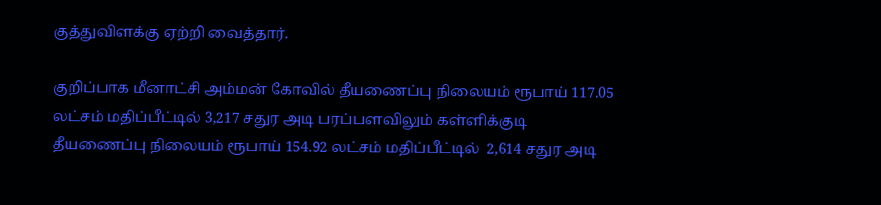குத்துவிளக்கு ஏற்றி வைத்தார்.

குறிப்பாக மீனாட்சி அம்மன் கோவில் தீயணைப்பு நிலையம் ரூபாய் 117.05 லட்சம் மதிப்பீட்டில் 3,217 சதுர அடி பரப்பளவிலும் கள்ளிக்குடி தீயணைப்பு நிலையம் ரூபாய் 154.92 லட்சம் மதிப்பீட்டில்  2,614 சதுர அடி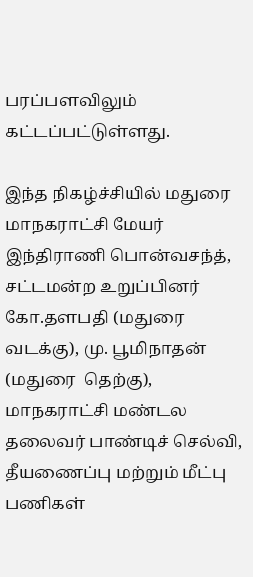பரப்பளவிலும் கட்டப்பட்டுள்ளது.

இந்த நிகழ்ச்சியில் மதுரை மாநகராட்சி மேயர் இந்திராணி பொன்வசந்த், சட்டமன்ற உறுப்பினர் கோ.தளபதி (மதுரை வடக்கு), மு. பூமிநாதன் (மதுரை  தெற்கு), மாநகராட்சி மண்டல தலைவர் பாண்டிச் செல்வி, தீயணைப்பு மற்றும் மீட்பு பணிகள்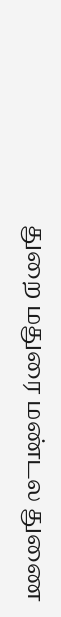துறை மதுரை மண்டல துணை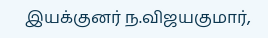இயக்குனர் ந.விஜயகுமார்,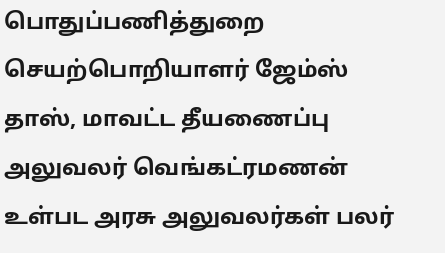பொதுப்பணித்துறை செயற்பொறியாளர் ஜேம்ஸ் தாஸ், மாவட்ட தீயணைப்பு அலுவலர் வெங்கட்ரமணன் உள்பட அரசு அலுவலர்கள் பலர்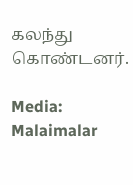கலந்து கொண்டனர்.

Media: Malaimalar